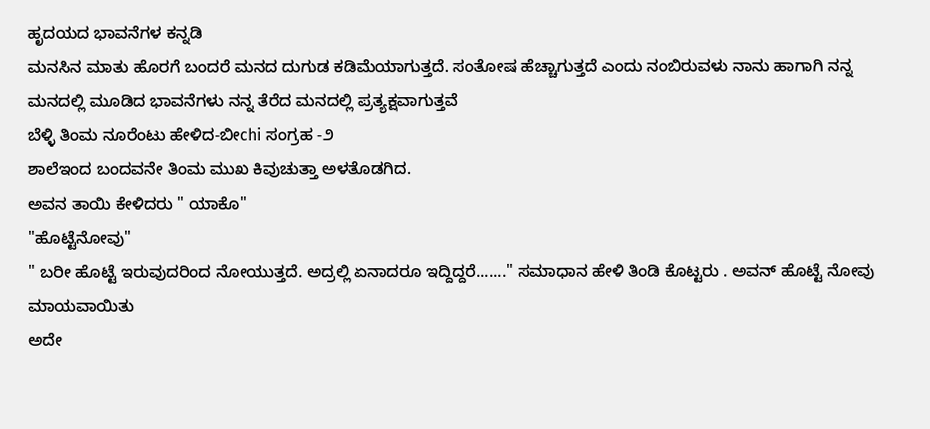ಹೃದಯದ ಭಾವನೆಗಳ ಕನ್ನಡಿ
ಮನಸಿನ ಮಾತು ಹೊರಗೆ ಬಂದರೆ ಮನದ ದುಗುಡ ಕಡಿಮೆಯಾಗುತ್ತದೆ. ಸಂತೋಷ ಹೆಚ್ಚಾಗುತ್ತದೆ ಎಂದು ನಂಬಿರುವಳು ನಾನು ಹಾಗಾಗಿ ನನ್ನ ಮನದಲ್ಲಿ ಮೂಡಿದ ಭಾವನೆಗಳು ನನ್ನ ತೆರೆದ ಮನದಲ್ಲಿ ಪ್ರತ್ಯಕ್ಷವಾಗುತ್ತವೆ
ಬೆಳ್ಳಿ ತಿಂಮ ನೂರೆಂಟು ಹೇಳಿದ-ಬೀchi ಸಂಗ್ರಹ -೨
ಶಾಲೆಇಂದ ಬಂದವನೇ ತಿಂಮ ಮುಖ ಕಿವುಚುತ್ತಾ ಅಳತೊಡಗಿದ.
ಅವನ ತಾಯಿ ಕೇಳಿದರು " ಯಾಕೊ"
"ಹೊಟ್ಟೆನೋವು"
" ಬರೀ ಹೊಟ್ಟೆ ಇರುವುದರಿಂದ ನೋಯುತ್ತದೆ. ಅದ್ರಲ್ಲಿ ಏನಾದರೂ ಇದ್ದಿದ್ದರೆ......." ಸಮಾಧಾನ ಹೇಳಿ ತಿಂಡಿ ಕೊಟ್ಟರು . ಅವನ್ ಹೊಟ್ಟೆ ನೋವು ಮಾಯವಾಯಿತು
ಅದೇ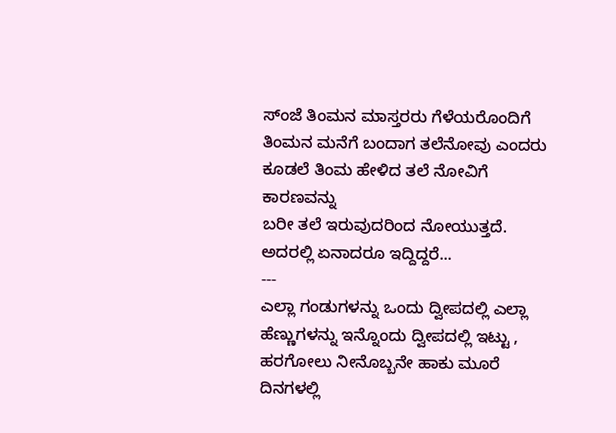ಸ್ಂಜೆ ತಿಂಮನ ಮಾಸ್ತರರು ಗೆಳೆಯರೊಂದಿಗೆ ತಿಂಮನ ಮನೆಗೆ ಬಂದಾಗ ತಲೆನೋವು ಎಂದರು
ಕೂಡಲೆ ತಿಂಮ ಹೇಳಿದ ತಲೆ ನೋವಿಗೆ ಕಾರಣವನ್ನು
ಬರೀ ತಲೆ ಇರುವುದರಿಂದ ನೋಯುತ್ತದೆ. ಅದರಲ್ಲಿ ಏನಾದರೂ ಇದ್ದಿದ್ದರೆ...
---
ಎಲ್ಲಾ ಗಂಡುಗಳನ್ನು ಒಂದು ದ್ವೀಪದಲ್ಲಿ ಎಲ್ಲಾ ಹೆಣ್ಣುಗಳನ್ನು ಇನ್ನೊಂದು ದ್ವೀಪದಲ್ಲಿ ಇಟ್ಟು , ಹರಗೋಲು ನೀನೊಬ್ಬನೇ ಹಾಕು ಮೂರೆ ದಿನಗಳಲ್ಲಿ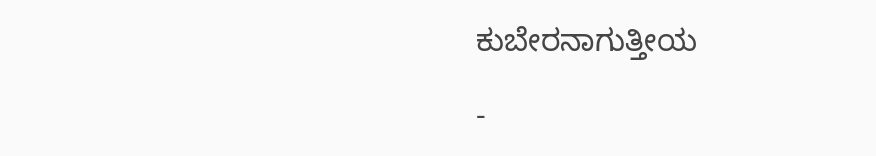ಕುಬೇರನಾಗುತ್ತೀಯ

-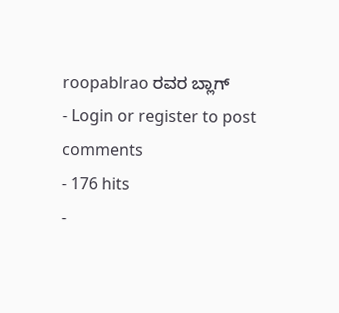roopablrao ರವರ ಬ್ಲಾಗ್
- Login or register to post comments
- 176 hits
-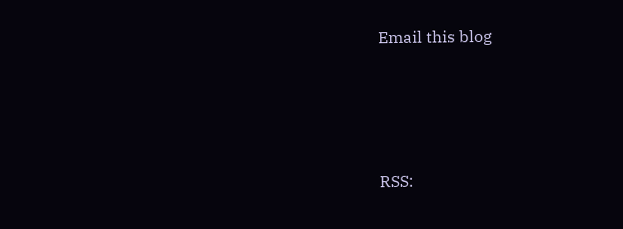Email this blog





RSS: